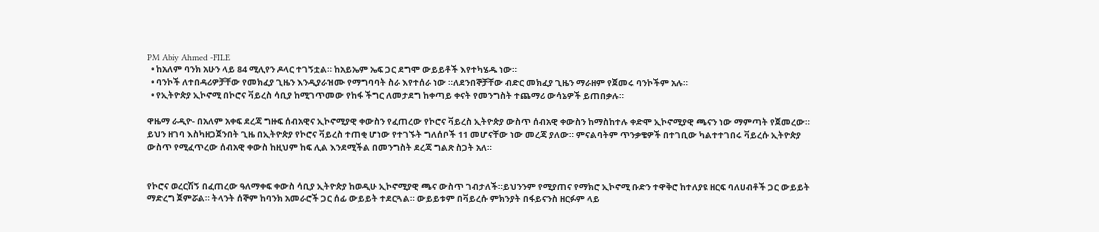PM Abiy Ahmed -FILE
  • ከአለም ባንክ አሁን ላይ 84 ሚሊየን ዶላር ተገኝቷል። ከአይኤም ኤፍ ጋር ደግሞ ውይይቶች እየተካሄዱ ነው።
  • ባንኮች ለተበዳሪዎቻቸው የመክፈያ ጊዜን እንዲያራዝሙ የማግባባት ስራ እየተሰራ ነው ።ለደንበኞቻቸው ብድር መክፈያ ጊዜን ማራዘም የጀመሩ ባንኮችም አሉ።
  • የኢትዮጵያ ኢኮኖሚ በኮሮና ቫይረስ ሳቢያ ከሚገጥመው የከፋ ችግር ለመታደግ ከቀጣይ ቀናት የመንግስት ተጨማሪ ውሳኔዎች ይጠበቃሉ።

ዋዜማ ራዲዮ- በአለም አቀፍ ደረጃ ግዙፍ ሰብአዊና ኢኮኖሚያዊ ቀውስን የፈጠረው የኮሮና ቫይረስ ኢትዮጵያ ውስጥ ሰብአዊ ቀውስን ከማስከተሉ ቀድሞ ኢኮኖሚያዊ ጫናን ነው ማምጣት የጀመረው። ይህን ዘገባ እስካዘጋጀንበት ጊዜ በኢትዮጵያ የኮሮና ቫይረስ ተጠቂ ሆነው የተገኙት ግለሰቦች 11 መሆናቸው ነው መረጃ ያለው። ምናልባትም ጥንቃቄዎች በተገቢው ካልተተገበሩ ቫይረሱ ኢትዮጵያ ውስጥ የሚፈጥረው ሰብአዊ ቀውስ ከዚህም ከፍ ሊል እንደሚችል በመንግስት ደረጃ ግልጽ ስጋት አለ።


የኮሮና ወረርሽኝ በፈጠረው ዓለማቀፍ ቀውስ ሳቢያ ኢትዮጵያ ከወዲሁ ኢኮኖሚያዊ ጫና ውስጥ ገብታለች።ይህንንም የሚያጠና የማክሮ ኢኮኖሚ ቡድን ተዋቅሮ ከተለያዩ ዘርፍ ባለሀብቶች ጋር ውይይት ማድረግ ጀምሯል። ትላንት ሰኞም ከባንክ አመራሮች ጋር ሰፊ ውይይት ተደርጓል። ውይይቱም በቫይረሱ ምክንያት በፋይናንስ ዘርፉም ላይ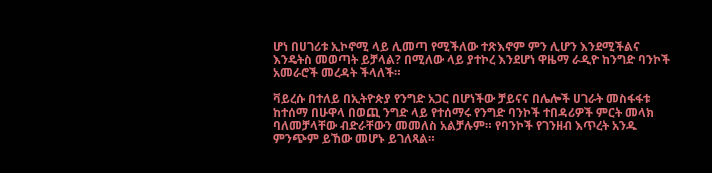ሆነ በሀገሪቱ ኢኮኖሚ ላይ ሊመጣ የሚችለው ተጽእኖም ምን ሊሆን እንደሚችልና እንዴትስ መወጣት ይቻላል? በሚለው ላይ ያተኮረ እንደሆነ ዋዜማ ራዲዮ ከንግድ ባንኮች አመራሮች መረዳት ችላለች።

ቫይረሱ በተለይ በኢትዮጵያ የንግድ አጋር በሆነችው ቻይናና በሌሎች ሀገራት መስፋፋቱ ከተሰማ በሁዋላ በወጪ ንግድ ላይ የተሰማሩ የንግድ ባንኮች ተበዳሪዎች ምርት መላክ ባለመቻላቸው ብድራቸውን መመለስ አልቻሉም። የባንኮች የገንዘብ እጥረት አንዱ ምንጭም ይኸው መሆኑ ይገለጻል።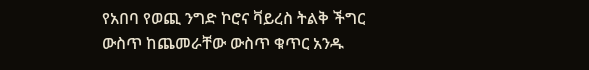የአበባ የወጪ ንግድ ኮሮና ቫይረስ ትልቅ ችግር ውስጥ ከጨመራቸው ውስጥ ቁጥር አንዱ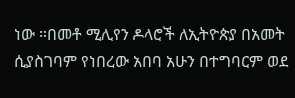ነው ።በመቶ ሚሊየን ዶላሮች ለኢትዮጵያ በአመት ሲያስገባም የነበረው አበባ አሁን በተግባርም ወደ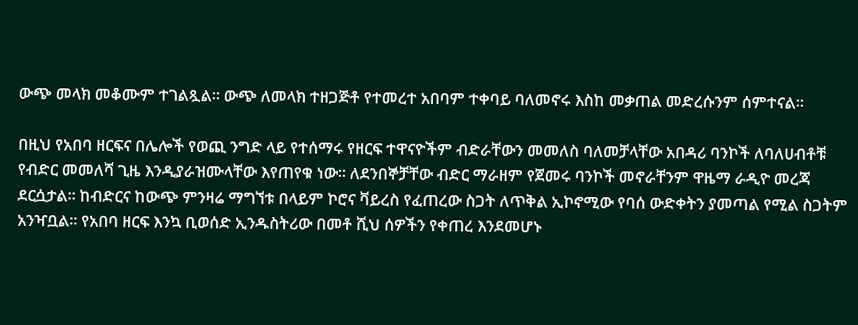ውጭ መላክ መቆሙም ተገልጿል። ውጭ ለመላክ ተዘጋጅቶ የተመረተ አበባም ተቀባይ ባለመኖሩ እስከ መቃጠል መድረሱንም ሰምተናል።

በዚህ የአበባ ዘርፍና በሌሎች የወጪ ንግድ ላይ የተሰማሩ የዘርፍ ተዋናዮችም ብድራቸውን መመለስ ባለመቻላቸው አበዳሪ ባንኮች ለባለሀብቶቹ የብድር መመለሻ ጊዜ እንዲያራዝሙላቸው እየጠየቁ ነው። ለደንበኞቻቸው ብድር ማራዘም የጀመሩ ባንኮች መኖራቸንም ዋዜማ ራዲዮ መረጃ ደርሷታል። ከብድርና ከውጭ ምንዛሬ ማግኘቱ በላይም ኮሮና ቫይረስ የፈጠረው ስጋት ለጥቅል ኢኮኖሚው የባሰ ውድቀትን ያመጣል የሚል ስጋትም አንዣቧል። የአበባ ዘርፍ እንኳ ቢወሰድ ኢንዱስትሪው በመቶ ሺህ ሰዎችን የቀጠረ እንደመሆኑ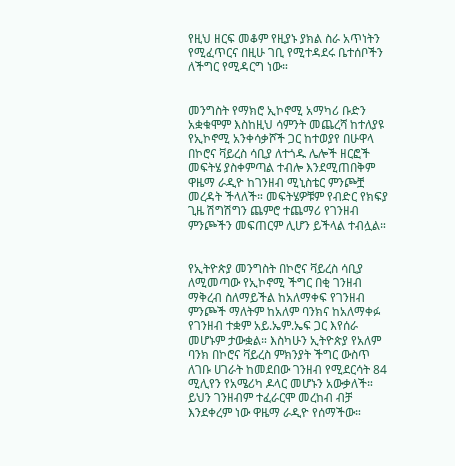የዚህ ዘርፍ መቆም የዚያኑ ያክል ስራ አጥነትን የሚፈጥርና በዚሁ ገቢ የሚተዳደሩ ቤተሰቦችን ለችግር የሚዳርግ ነው።


መንግስት የማክሮ ኢኮኖሚ አማካሪ ቡድን አቋቁሞም እስከዚህ ሳምንት መጨረሻ ከተለያዩ የኢኮኖሚ አንቀሳቃሾች ጋር ከተወያየ በሁዋላ በኮሮና ቫይረስ ሳቢያ ለተጎዱ ሌሎች ዘርፎች መፍትሄ ያስቀምጣል ተብሎ እንደሚጠበቅም ዋዜማ ራዲዮ ከገንዘብ ሚኒስቴር ምንጮቿ መረዳት ችላለች። መፍትሄዎቹም የብድር የክፍያ ጊዜ ሽግሽግን ጨምሮ ተጨማሪ የገንዘብ ምንጮችን መፍጠርም ሊሆን ይችላል ተብሏል።


የኢትዮጵያ መንግስት በኮሮና ቫይረስ ሳቢያ ለሚመጣው የኢኮኖሚ ችግር በቂ ገንዘብ ማቅረብ ስለማይችል ከአለማቀፍ የገንዘብ ምንጮች ማለትም ከአለም ባንክና ከአለማቀፉ የገንዘብ ተቋም አይ.ኤም.ኤፍ ጋር እየሰራ መሆኑም ታውቋል። እስካሁን ኢትዮጵያ የአለም ባንክ በኮሮና ቫይረስ ምክንያት ችግር ውስጥ ለገቡ ሀገራት ከመደበው ገንዘብ የሚደርሳት 84 ሚሊየን የአሜሪካ ዶላር መሆኑን አውቃለች። ይህን ገንዘብም ተፈራርሞ መረከብ ብቻ እንደቀረም ነው ዋዜማ ራዲዮ የሰማችው።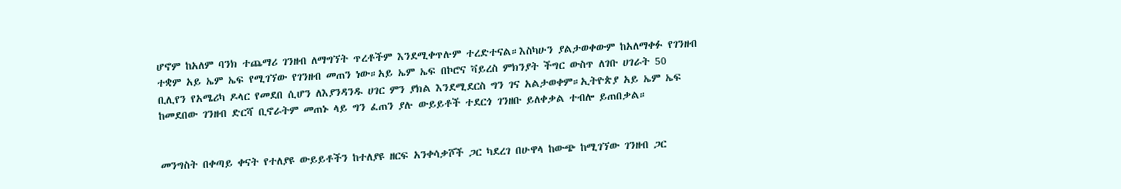ሆኖም ከአለም ባንክ ተጨማሪ ገንዘብ ለማግኘት ጥረቶችም እንደሚቀጥሉም ተረድተናል።እስካሁን ያልታወቀውም ከአለማቀፉ የገንዘብ ተቋም አይ ኤም ኤፍ የሚገኘው የገንዘብ መጠን ነው።አይ ኤም ኤፍ በኮሮና ቫይረስ ምክንያት ችግር ውስጥ ለገቡ ሀገራት 50 ቢሊየን የአሜሪካ ዶላር የመደበ ሲሆን ለእያንዳንዱ ሀገር ምን ያክል እንደሚደርስ ግን ገና አልታወቀም።ኢትዮጵያ አይ ኤም ኤፍ ከመደበው ገንዘብ ድርሻ ቢኖራትም መጠኑ ላይ ግን ፈጠን ያሉ ውይይቶች ተደርጎ ገንዘቡ ይለቀቃል ተብሎ ይጠበቃል።


መንግስት በቀጣይ ቀናት የተለያዩ ውይይቶችን ከተለያዩ ዘርፍ አንቀሳቃሾች ጋር ካደረገ በሁዋላ ከውጭ ከሚገኘው ገንዘብ ጋር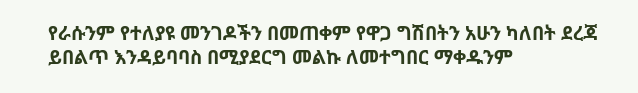የራሱንም የተለያዩ መንገዶችን በመጠቀም የዋጋ ግሽበትን አሁን ካለበት ደረጃ ይበልጥ እንዳይባባስ በሚያደርግ መልኩ ለመተግበር ማቀዱንም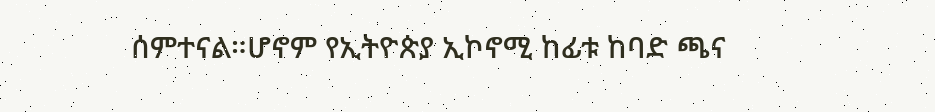ሰምተናል።ሆኖም የኢትዮጵያ ኢኮኖሚ ከፊቱ ከባድ ጫና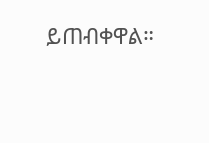ይጠብቀዋል።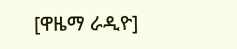[ዋዜማ ራዲዮ]